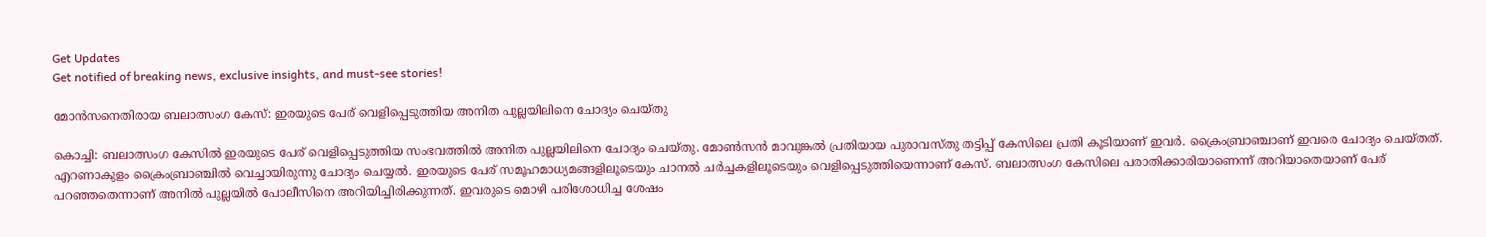Get Updates
Get notified of breaking news, exclusive insights, and must-see stories!

മോന്‍സനെതിരായ ബലാത്സംഗ കേസ്: ഇരയുടെ പേര് വെളിപ്പെടുത്തിയ അനിത പുല്ലയിലിനെ ചോദ്യം ചെയ്തു

കൊച്ചി: ബലാത്സംഗ കേസില്‍ ഇരയുടെ പേര് വെളിപ്പെടുത്തിയ സംഭവത്തില്‍ അനിത പുല്ലയിലിനെ ചോദ്യം ചെയ്തു. മോണ്‍സന്‍ മാവുങ്കല്‍ പ്രതിയായ പുരാവസ്തു തട്ടിപ്പ് കേസിലെ പ്രതി കൂടിയാണ് ഇവര്‍. ക്രൈംബ്രാഞ്ചാണ് ഇവരെ ചോദ്യം ചെയ്തത്. എറണാകുളം ക്രൈംബ്രാഞ്ചില്‍ വെച്ചായിരുന്നു ചോദ്യം ചെയ്യല്‍. ഇരയുടെ പേര് സമൂഹമാധ്യമങ്ങളിലൂടെയും ചാനല്‍ ചര്‍ച്ചകളിലൂടെയും വെളിപ്പെടുത്തിയെന്നാണ് കേസ്. ബലാത്സംഗ കേസിലെ പരാതിക്കാരിയാണെന്ന് അറിയാതെയാണ് പേര് പറഞ്ഞതെന്നാണ് അനില്‍ പുല്ലയില്‍ പോലീസിനെ അറിയിച്ചിരിക്കുന്നത്. ഇവരുടെ മൊഴി പരിശോധിച്ച ശേഷം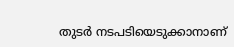തുടര്‍ നടപടിയെടുക്കാനാണ്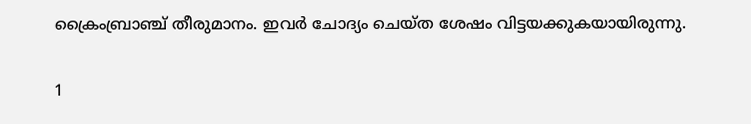ക്രൈംബ്രാഞ്ച് തീരുമാനം. ഇവര്‍ ചോദ്യം ചെയ്ത ശേഷം വിട്ടയക്കുകയായിരുന്നു.

1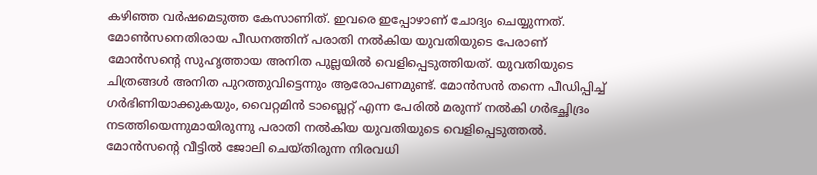കഴിഞ്ഞ വര്‍ഷമെടുത്ത കേസാണിത്. ഇവരെ ഇപ്പോഴാണ് ചോദ്യം ചെയ്യുന്നത്. മോണ്‍സനെതിരായ പീഡനത്തിന് പരാതി നല്‍കിയ യുവതിയുടെ പേരാണ് മോന്‍സന്റെ സുഹൃത്തായ അനിത പുല്ലയില്‍ വെളിപ്പെടുത്തിയത്. യുവതിയുടെ ചിത്രങ്ങള്‍ അനിത പുറത്തുവിട്ടെന്നും ആരോപണമുണ്ട്. മോന്‍സന്‍ തന്നെ പീഡിപ്പിച്ച് ഗര്‍ഭിണിയാക്കുകയും, വൈറ്റമിന്‍ ടാബ്ലെറ്റ് എന്ന പേരില്‍ മരുന്ന് നല്‍കി ഗര്‍ഭച്ഛിദ്രം നടത്തിയെന്നുമായിരുന്നു പരാതി നല്‍കിയ യുവതിയുടെ വെളിപ്പെടുത്തല്‍. മോന്‍സന്റെ വീട്ടില്‍ ജോലി ചെയ്തിരുന്ന നിരവധി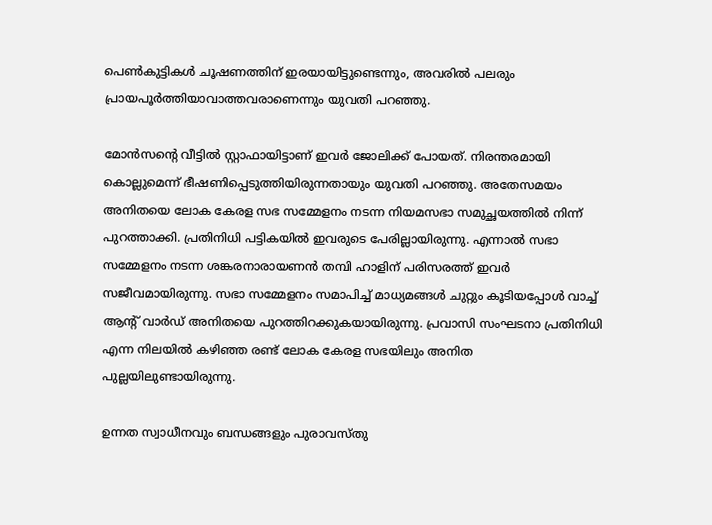പെണ്‍കുട്ടികള്‍ ചൂഷണത്തിന് ഇരയായിട്ടുണ്ടെന്നും, അവരില്‍ പലരും പ്രായപൂര്‍ത്തിയാവാത്തവരാണെന്നും യുവതി പറഞ്ഞു.

മോന്‍സന്റെ വീട്ടില്‍ സ്റ്റാഫായിട്ടാണ് ഇവര്‍ ജോലിക്ക് പോയത്. നിരന്തരമായി കൊല്ലുമെന്ന് ഭീഷണിപ്പെടുത്തിയിരുന്നതായും യുവതി പറഞ്ഞു. അതേസമയം അനിതയെ ലോക കേരള സഭ സമ്മേളനം നടന്ന നിയമസഭാ സമുച്ഛയത്തില്‍ നിന്ന് പുറത്താക്കി. പ്രതിനിധി പട്ടികയില്‍ ഇവരുടെ പേരില്ലായിരുന്നു. എന്നാല്‍ സഭാ സമ്മേളനം നടന്ന ശങ്കരനാരായണന്‍ തമ്പി ഹാളിന് പരിസരത്ത് ഇവര്‍ സജീവമായിരുന്നു. സഭാ സമ്മേളനം സമാപിച്ച് മാധ്യമങ്ങള്‍ ചുറ്റും കൂടിയപ്പോള്‍ വാച്ച് ആന്റ് വാര്‍ഡ് അനിതയെ പുറത്തിറക്കുകയായിരുന്നു. പ്രവാസി സംഘടനാ പ്രതിനിധി എന്ന നിലയില്‍ കഴിഞ്ഞ രണ്ട് ലോക കേരള സഭയിലും അനിത പുല്ലയിലുണ്ടായിരുന്നു.

ഉന്നത സ്വാധീനവും ബന്ധങ്ങളും പുരാവസ്തു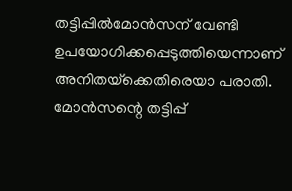തട്ടിപ്പില്‍മോന്‍സന് വേണ്ടി ഉപയോഗിക്കപ്പെടുത്തിയെന്നാണ് അനിതയ്‌ക്കെതിരെയാ പരാതി. മോന്‍സന്റെ തട്ടിപ്പ്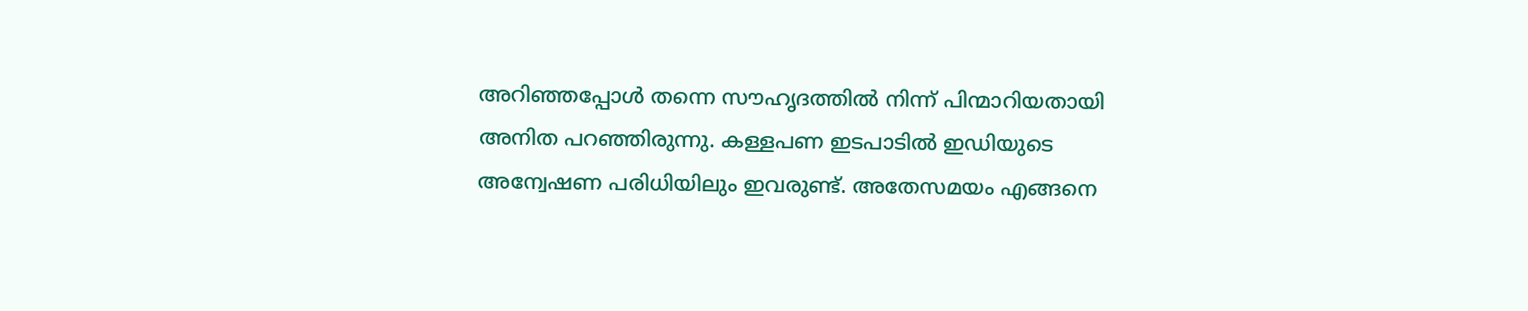അറിഞ്ഞപ്പോള്‍ തന്നെ സൗഹൃദത്തില്‍ നിന്ന് പിന്മാറിയതായി അനിത പറഞ്ഞിരുന്നു. കള്ളപണ ഇടപാടില്‍ ഇഡിയുടെ അന്വേഷണ പരിധിയിലും ഇവരുണ്ട്. അതേസമയം എങ്ങനെ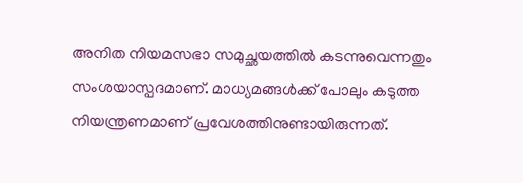അനിത നിയമസഭാ സമുച്ഛയത്തില്‍ കടന്നുവെന്നതും സംശയാസ്പദമാണ്. മാധ്യമങ്ങള്‍ക്ക് പോലും കടുത്ത നിയന്ത്രണമാണ് പ്രവേശത്തിനുണ്ടായിരുന്നത്.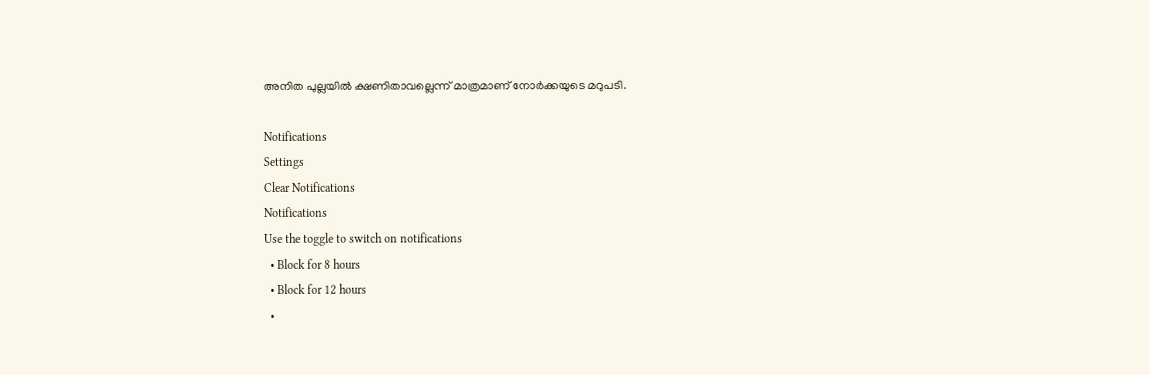അനിത പുല്ലയില്‍ ക്ഷണിതാവല്ലെന്ന് മാത്രമാണ് നോര്‍ക്കയുടെ മറുപടി.

Notifications
Settings
Clear Notifications
Notifications
Use the toggle to switch on notifications
  • Block for 8 hours
  • Block for 12 hours
  •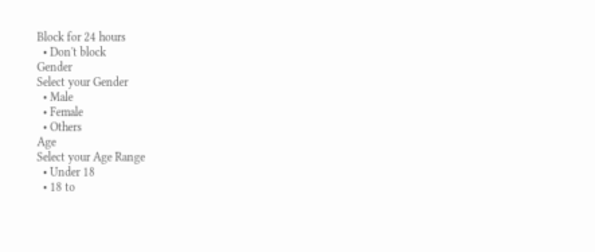Block for 24 hours
  • Don't block
Gender
Select your Gender
  • Male
  • Female
  • Others
Age
Select your Age Range
  • Under 18
  • 18 to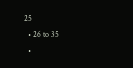25
  • 26 to 35
  •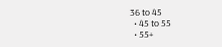36 to 45
  • 45 to 55
  • 55+